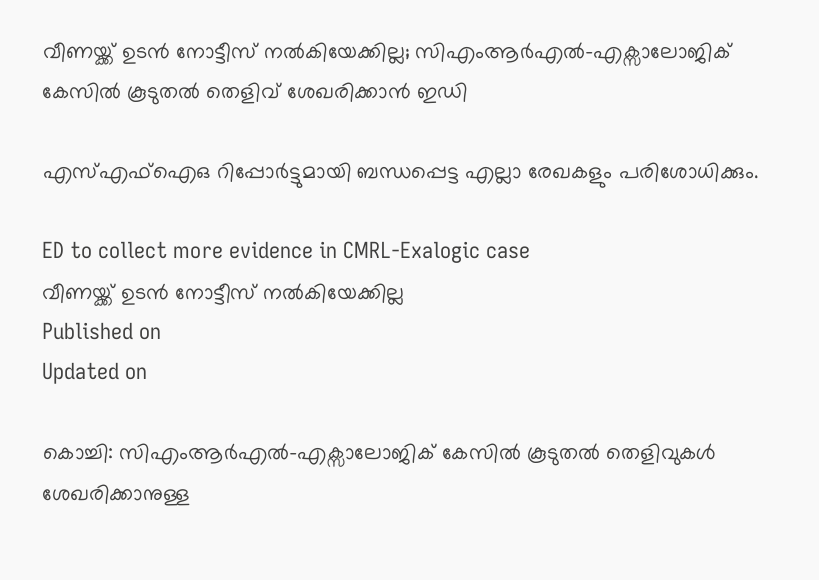വീണയ്ക്ക് ഉടൻ നോട്ടീസ് നൽകിയേക്കില്ല; സിഎംആർഎൽ-എക്സാലോജിക് കേസിൽ കൂടുതൽ തെളിവ് ശേഖരിക്കാൻ ഇഡി

എസ്എഫ്ഐഒ റിപ്പോർട്ടുമായി ബന്ധപ്പെട്ട എല്ലാ രേഖകളും പരിശോധിക്കും.

ED to collect more evidence in CMRL-Exalogic case
വീണയ്ക്ക് ഉടൻ നോട്ടീസ് നൽകിയേക്കില്ല
Published on
Updated on

കൊച്ചി: സിഎംആർഎൽ-എക്സാലോജിക് കേസിൽ കൂടുതൽ തെളിവുകൾ ശേഖരിക്കാനുള്ള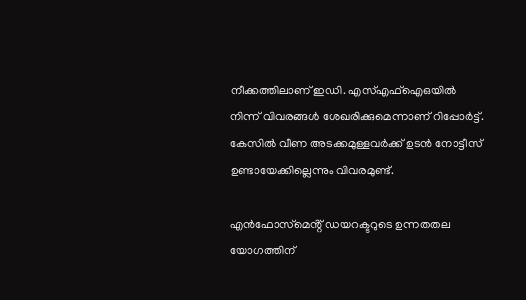നീക്കത്തിലാണ് ഇഡി. എസ്എഫ്ഐഒയിൽ നിന്ന് വിവരങ്ങൾ ശേഖരിക്കുമെന്നാണ് റിപ്പോർട്ട്. കേസിൽ വീണ അടക്കമുള്ളവർക്ക് ഉടൻ നോട്ടീസ് ഉണ്ടായേക്കില്ലെന്നും വിവരമുണ്ട്.

എൻഫോസ്‌മെൻ്റ് ഡയറക്ടറുടെ ഉന്നതതല യോഗത്തിന്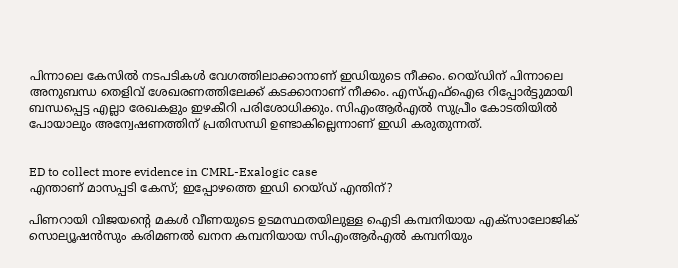പിന്നാലെ കേസിൽ നടപടികൾ വേഗത്തിലാക്കാനാണ് ഇഡിയുടെ നീക്കം. റെയ്‌ഡിന് പിന്നാലെ അനുബന്ധ തെളിവ് ശേഖരണത്തിലേക്ക് കടക്കാനാണ് നീക്കം. എസ്എഫ്ഐഒ റിപ്പോർട്ടുമായി ബന്ധപ്പെട്ട എല്ലാ രേഖകളും ഇഴകീറി പരിശോധിക്കും. സിഎംആർഎൽ സുപ്രീം കോടതിയിൽ പോയാലും അന്വേഷണത്തിന് പ്രതിസന്ധി ഉണ്ടാകില്ലെന്നാണ് ഇഡി കരുതുന്നത്.


ED to collect more evidence in CMRL-Exalogic case
എന്താണ് മാസപ്പടി കേസ്; ഇപ്പോഴത്തെ ഇഡി റെയ്ഡ് എന്തിന്?

പിണറായി വിജയൻ്റെ മകള്‍ വീണയുടെ ഉടമസ്ഥതയിലുള്ള ഐടി കമ്പനിയായ എക്സാലോജിക് സൊല്യൂഷന്‍സും കരിമണല്‍ ഖനന കമ്പനിയായ സിഎംആര്‍എല്‍ കമ്പനിയും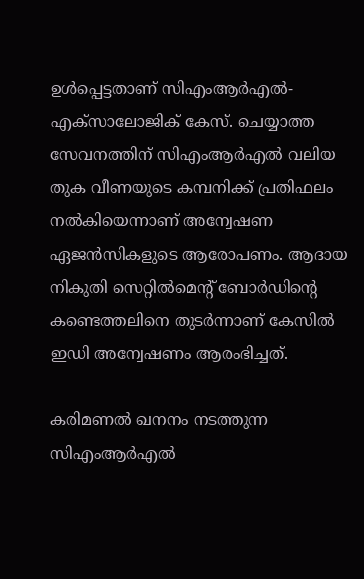ഉള്‍പ്പെട്ടതാണ് സിഎംആർഎൽ-എക്സാലോജിക് കേസ്. ചെയ്യാത്ത സേവനത്തിന് സിഎംആര്‍എല്‍ വലിയ തുക വീണയുടെ കമ്പനിക്ക് പ്രതിഫലം നല്‍കിയെന്നാണ് അന്വേഷണ ഏജൻസികളുടെ ആരോപണം. ആദായ നികുതി സെറ്റില്‍മെൻ്റ് ബോര്‍ഡിൻ്റെ കണ്ടെത്തലിനെ തുടര്‍ന്നാണ് കേസില്‍ ഇഡി അന്വേഷണം ആരംഭിച്ചത്.

കരിമണല്‍ ഖനനം നടത്തുന്ന സിഎംആര്‍എല്‍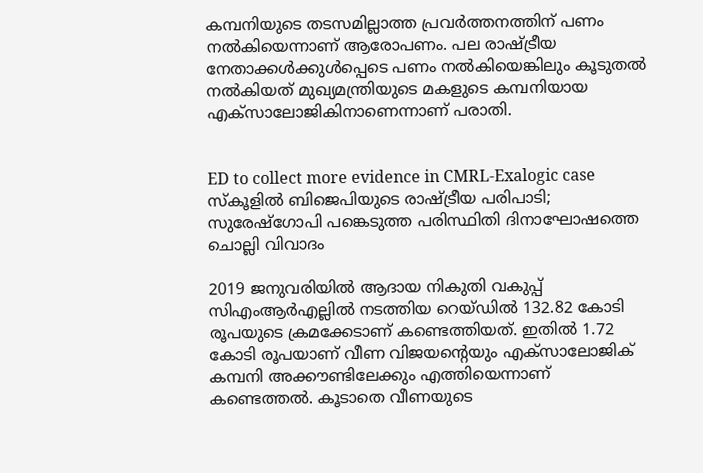കമ്പനിയുടെ തടസമില്ലാത്ത പ്രവർത്തനത്തിന് പണം നൽകിയെന്നാണ് ആരോപണം. പല രാഷ്ട്രീയ നേതാക്കൾക്കുൾപ്പെടെ പണം നൽകിയെങ്കിലും കൂടുതല്‍ നല്‍കിയത് മുഖ്യമന്ത്രിയുടെ മകളുടെ കമ്പനിയായ എക്‌സാലോജികിനാണെന്നാണ് പരാതി.


ED to collect more evidence in CMRL-Exalogic case
സ്കൂളിൽ ബിജെപിയുടെ രാഷ്ട്രീയ പരിപാടി; സുരേഷ്ഗോപി പങ്കെടുത്ത പരിസ്ഥിതി ദിനാഘോഷത്തെ ചൊല്ലി വിവാദം

2019 ജനുവരിയില്‍ ആദായ നികുതി വകുപ്പ് സിഎംആര്‍എല്ലില്‍ നടത്തിയ റെയ്ഡില്‍ 132.82 കോടി രൂപയുടെ ക്രമക്കേടാണ് കണ്ടെത്തിയത്. ഇതില്‍ 1.72 കോടി രൂപയാണ് വീണ വിജയൻ്റെയും എക്‌സാലോജിക് കമ്പനി അക്കൗണ്ടിലേക്കും എത്തിയെന്നാണ് കണ്ടെത്തൽ. കൂടാതെ വീണയുടെ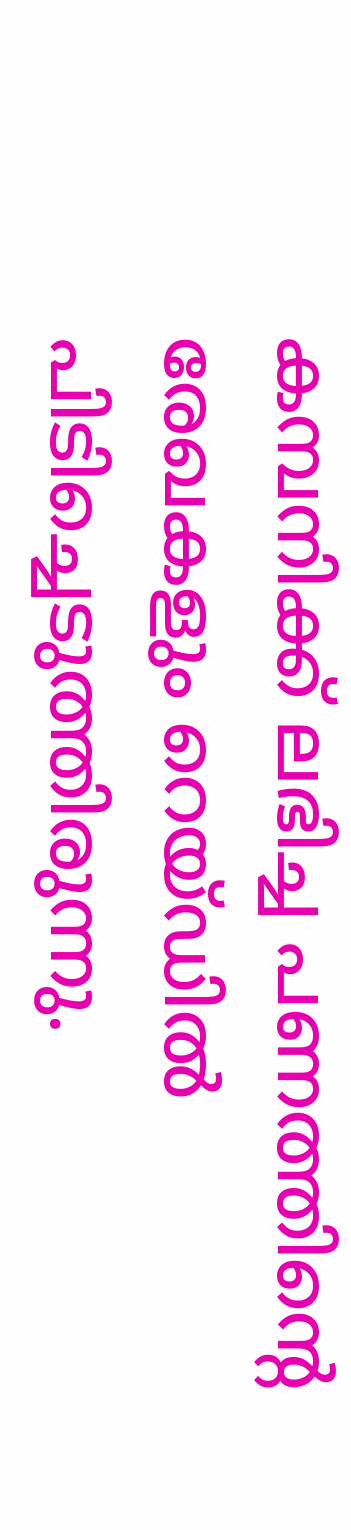കമ്പനിക്ക് ലഭിച്ച പണത്തിൻ്റെ രേഖകളും റെയ്ഡിൽ പിടിച്ചെടുത്തിരുന്നു.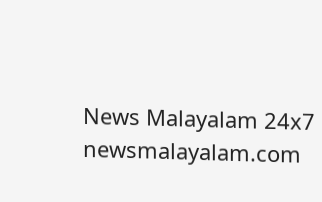News Malayalam 24x7
newsmalayalam.com